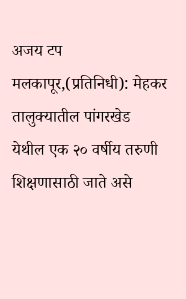अजय टप
मलकापूर,(प्रतिनिधी): मेहकर तालुक्यातील पांगरखेड येथील एक २० वर्षीय तरुणी शिक्षणासाठी जाते असे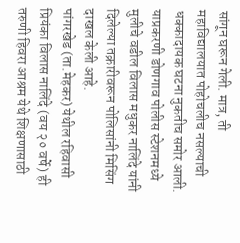सांगून घरून गेली. मात्र, ती महाविद्यालयात पोहोचलीच नसल्याची धक्कादायक घटना नुकतीच समोर आली. याप्रकरणी डोणगाव पोलीस स्टेशनमध्ये मुलीचे वडील विलास मधुकर नालिंदे यांनी दिलेल्या तक्रारीवरून पोलिसांनी मिसिंग दाखल केली आहे.
पांगरखेड (ता.मेहकर) येथील रहिवासी प्रियंका विलास नालिंदे (वय २० वर्षे) ही तरुणी हिवरा आश्रम येथे शिक्षणासाठी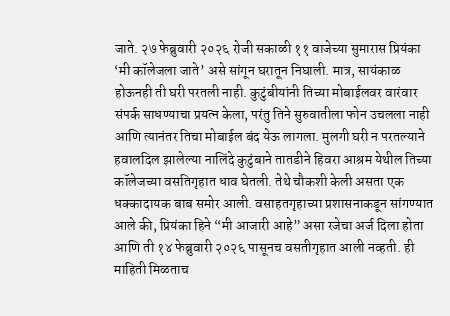जाते. २७ फेब्रुवारी २०२६ रोजी सकाळी ११ वाजेच्या सुमारास प्रियंका ‘मी कॉलेजला जाते’ असे सांगून घरातून निघाली. मात्र, सायंकाळ होऊनही ती घरी परतली नाही. कुटुंबीयांनी तिच्या मोबाईलवर वारंवार संपर्क साधण्याचा प्रयत्न केला, परंतु तिने सुरुवातीला फोन उचलला नाही आणि त्यानंतर तिचा मोबाईल बंद येऊ लागला. मुलगी घरी न परतल्याने हवालदिल झालेल्या नालिंदे कुटुंबाने तातडीने हिवरा आश्रम येथील तिच्या कॉलेजच्या वसतिगृहात धाव घेतली. तेथे चौकशी केली असता एक धक्कादायक बाब समोर आली. वसाहतगृहाच्या प्रशासनाकडून सांगण्यात आले की, प्रियंका हिने “मी आजारी आहे” असा रजेचा अर्ज दिला होता आणि ती १४ फेब्रुवारी २०२६ पासूनच वसतीगृहात आली नव्हती. ही माहिती मिळताच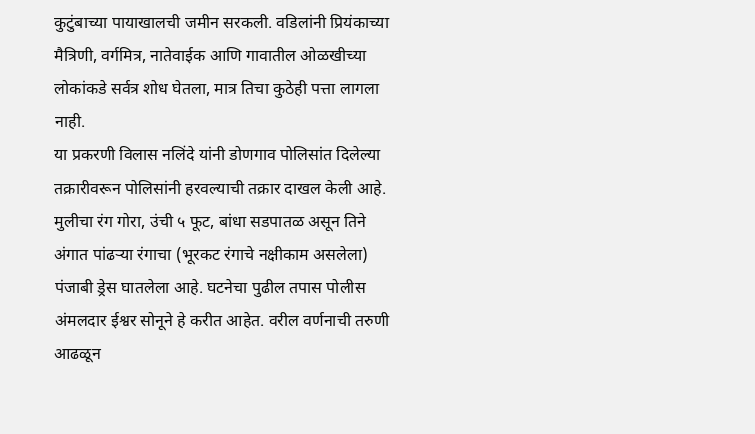कुटुंबाच्या पायाखालची जमीन सरकली. वडिलांनी प्रियंकाच्या मैत्रिणी, वर्गमित्र, नातेवाईक आणि गावातील ओळखीच्या लोकांकडे सर्वत्र शोध घेतला, मात्र तिचा कुठेही पत्ता लागला नाही.
या प्रकरणी विलास नलिंदे यांनी डोणगाव पोलिसांत दिलेल्या तक्रारीवरून पोलिसांनी हरवल्याची तक्रार दाखल केली आहे. मुलीचा रंग गोरा, उंची ५ फूट, बांधा सडपातळ असून तिने अंगात पांढऱ्या रंगाचा (भूरकट रंगाचे नक्षीकाम असलेला) पंजाबी ड्रेस घातलेला आहे. घटनेचा पुढील तपास पोलीस अंमलदार ईश्वर सोनूने हे करीत आहेत. वरील वर्णनाची तरुणी आढळून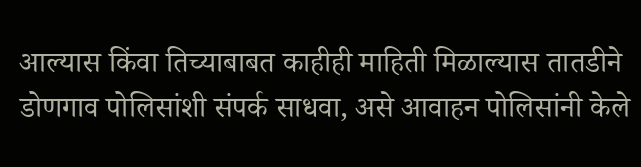आल्यास किंवा तिच्याबाबत काहीही माहिती मिळाल्यास तातडीने डोणगाव पोलिसांशी संपर्क साधवा, असे आवाहन पोलिसांनी केले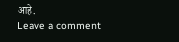आहे.
Leave a comment